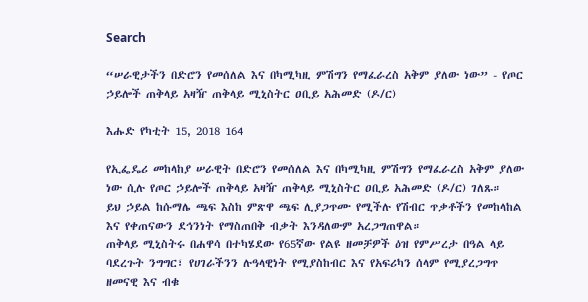Search

“ሠራዊታችን በድሮን የመሰለል እና በካሚካዚ ምሽግን የማፈራረስ አቅም ያለው ነው” - የጦር ኃይሎች ጠቅላይ አዛዥ ጠቅላይ ሚኒስትር ዐቢይ አሕመድ (ዶ/ር)

እሑድ የካቲት 15, 2018 164

የኢፌዴሪ መከላከያ ሠራዊት በድሮን የመሰለል እና በካሚካዚ ምሽግን የማፈራረስ አቅም ያለው ነው ሲሉ የጦር ኃይሎች ጠቅላይ አዛዥ ጠቅላይ ሚኒስትር ዐቢይ አሕመድ (ዶ/ር) ገለጹ።
ይህ ኃይል ከሱማሌ ጫፍ እስከ ምጽዋ ጫፍ ሊያጋጥሙ የሚችሉ የሽብር ጥቃቶችን የመከላከል እና የቀጠናውን ደኅንነት የማስጠበቅ ብቃት እንዳለውም አረጋግጠዋል።
ጠቅላይ ሚኒስትሩ በሐዋሳ በተካሄደው የ65ኛው የልዩ ዘመቻዎች ዕዝ የምሥረታ በዓል ላይ ባደረጉት ንግግር፣ የሀገራችንን ሉዓላዊነት የሚያስከብር እና የአፍሪካን ሰላም የሚያረጋግጥ ዘመናዊ እና ብቁ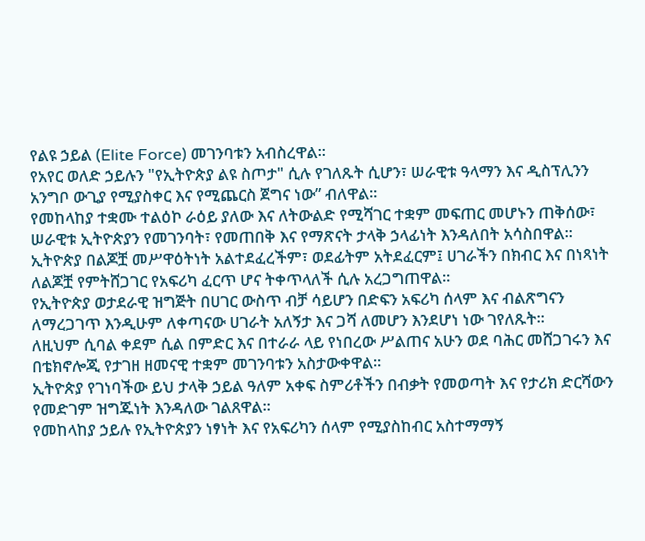የልዩ ኃይል (Elite Force) መገንባቱን አብስረዋል።
የአየር ወለድ ኃይሉን "የኢትዮጵያ ልዩ ስጦታ" ሲሉ የገለጹት ሲሆን፣ ሠራዊቱ ዓላማን እና ዲስፕሊንን አንግቦ ውጊያ የሚያስቀር እና የሚጨርስ ጀግና ነው” ብለዋል።
የመከላከያ ተቋሙ ተልዕኮ ራዕይ ያለው እና ለትውልድ የሚሻገር ተቋም መፍጠር መሆኑን ጠቅሰው፣ ሠራዊቱ ኢትዮጵያን የመገንባት፣ የመጠበቅ እና የማጽናት ታላቅ ኃላፊነት እንዳለበት አሳስበዋል።
ኢትዮጵያ በልጆቿ መሥዋዕትነት አልተደፈረችም፣ ወደፊትም አትደፈርም፤ ሀገራችን በክብር እና በነጻነት ለልጆቿ የምትሸጋገር የአፍሪካ ፈርጥ ሆና ትቀጥላለች ሲሉ አረጋግጠዋል።
የኢትዮጵያ ወታደራዊ ዝግጅት በሀገር ውስጥ ብቻ ሳይሆን በድፍን አፍሪካ ሰላም እና ብልጽግናን ለማረጋገጥ እንዲሁም ለቀጣናው ሀገራት አለኝታ እና ጋሻ ለመሆን እንደሆነ ነው ገየለጹት።
ለዚህም ሲባል ቀደም ሲል በምድር እና በተራራ ላይ የነበረው ሥልጠና አሁን ወደ ባሕር መሸጋገሩን እና በቴክኖሎጂ የታገዘ ዘመናዊ ተቋም መገንባቱን አስታውቀዋል።
ኢትዮጵያ የገነባችው ይህ ታላቅ ኃይል ዓለም አቀፍ ስምሪቶችን በብቃት የመወጣት እና የታሪክ ድርሻውን የመድገም ዝግጁነት እንዳለው ገልጸዋል።
የመከላከያ ኃይሉ የኢትዮጵያን ነፃነት እና የአፍሪካን ሰላም የሚያስከብር አስተማማኝ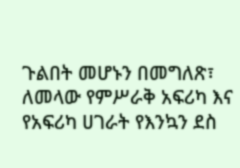ጉልበት መሆኑን በመግለጽ፣ ለመላው የምሥራቅ አፍሪካ እና የአፍሪካ ሀገራት የእንኳን ደስ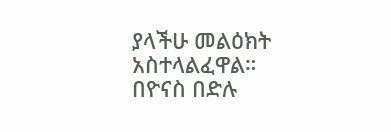ያላችሁ መልዕክት አስተላልፈዋል።
በዮናስ በድሉ